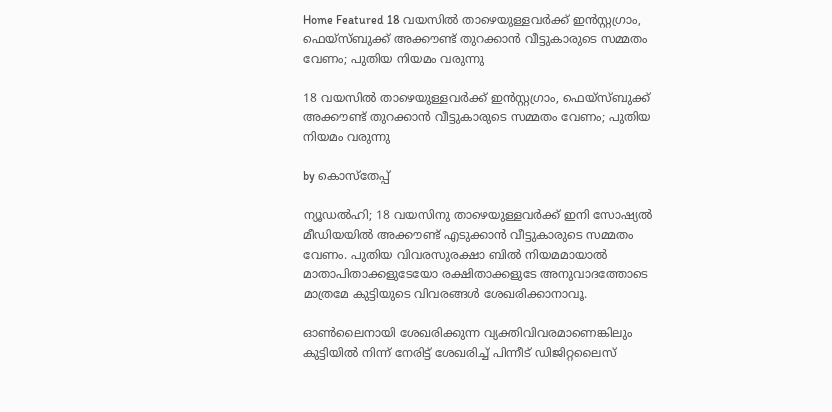Home Featured 18 വയസില്‍ താഴെയുള്ളവര്‍ക്ക് ഇന്‍സ്റ്റഗ്രാം, ഫെയ്സ്ബുക്ക് അക്കൗണ്ട് തുറക്കാന്‍ വീട്ടുകാരുടെ സമ്മതം വേണം; പുതിയ നിയമം വരുന്നു

18 വയസില്‍ താഴെയുള്ളവര്‍ക്ക് ഇന്‍സ്റ്റഗ്രാം, ഫെയ്സ്ബുക്ക് അക്കൗണ്ട് തുറക്കാന്‍ വീട്ടുകാരുടെ സമ്മതം വേണം; പുതിയ നിയമം വരുന്നു

by കൊസ്‌തേപ്പ്

ന്യൂഡല്‍ഹി; 18 വയസിനു താഴെയുള്ളവര്‍ക്ക് ഇനി സോഷ്യല്‍ മീഡിയയില്‍ അക്കൗണ്ട് എടുക്കാന്‍ വീട്ടുകാരുടെ സമ്മതം വേണം. പുതിയ വിവരസുരക്ഷാ ബില്‍ നിയമമായാല്‍ മാതാപിതാക്കളുടേയോ രക്ഷിതാക്കളുടേ അനുവാദത്തോടെ മാത്രമേ കുട്ടിയുടെ വിവരങ്ങള്‍ ശേഖരിക്കാനാവൂ.

ഓണ്‍ലൈനായി ശേഖരിക്കുന്ന വ്യക്തിവിവരമാണെങ്കിലും കുട്ടിയില്‍ നിന്ന് നേരിട്ട് ശേഖരിച്ച്‌ പിന്നീട് ഡിജിറ്റലൈസ്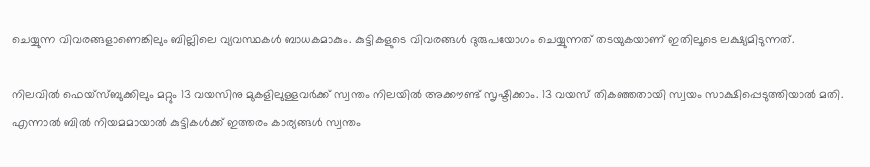ചെയ്യുന്ന വിവരങ്ങളാണെങ്കിലും ബില്ലിലെ വ്യവസ്ഥകള്‍ ബാധകമാകും. കുട്ടികളുടെ വിവരങ്ങള്‍ ദുരുപയോഗം ചെയ്യുന്നത് തടയുകയാണ് ഇതിലൂടെ ലക്ഷ്യമിടുന്നത്.

നിലവില്‍ ഫെയ്സ്ബുക്കിലും മറ്റും 13 വയസിനു മുകളിലുള്ളവര്‍ക്ക് സ്വന്തം നിലയില്‍ അക്കൗണ്ട് സൃഷ്ടിക്കാം. 13 വയസ് തികഞ്ഞതായി സ്വയം സാക്ഷിപ്പെടുത്തിയാല്‍ മതി. എന്നാല്‍ ബില്‍ നിയമമായാല്‍ കുട്ടികള്‍ക്ക് ഇത്തരം കാര്യങ്ങള്‍ സ്വന്തം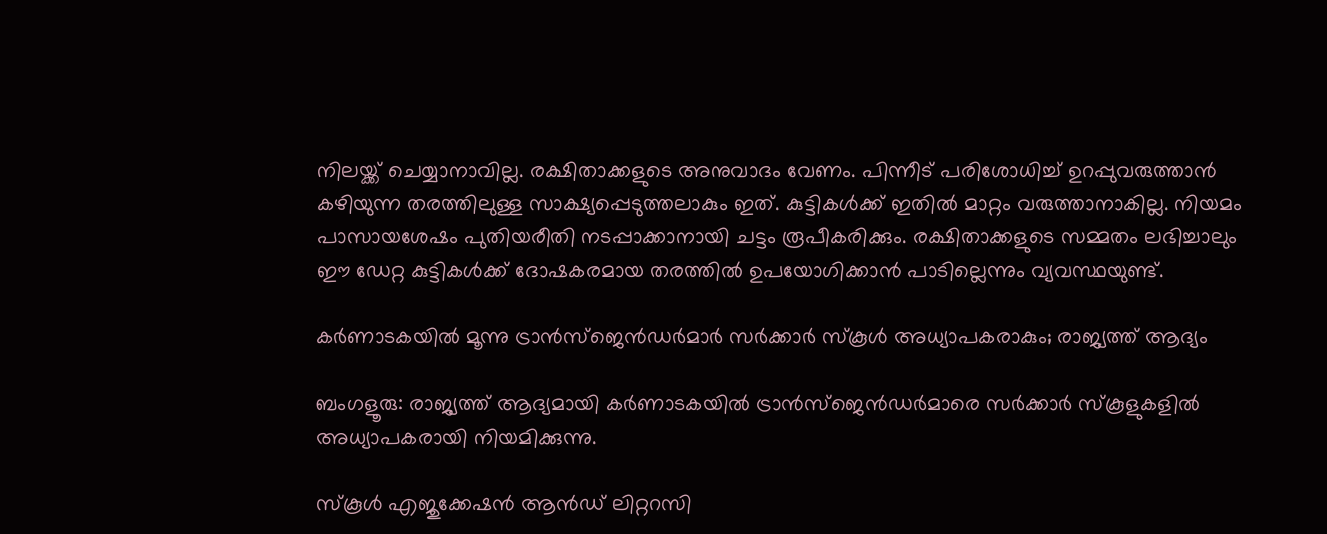നിലയ്ക്ക് ചെയ്യാനാവില്ല. രക്ഷിതാക്കളുടെ അനുവാദം വേണം. പിന്നീട് പരിശോധിച്ച്‌ ഉറപ്പുവരുത്താന്‍ കഴിയുന്ന തരത്തിലുള്ള സാക്ഷ്യപ്പെടുത്തലാകും ഇത്. കുട്ടികള്‍ക്ക് ഇതില്‍ മാറ്റം വരുത്താനാകില്ല. നിയമം പാസായശേഷം പുതിയരീതി നടപ്പാക്കാനായി ചട്ടം രൂപീകരിക്കും. രക്ഷിതാക്കളുടെ സമ്മതം ലഭിച്ചാലും ഈ ഡേറ്റ കുട്ടികള്‍ക്ക് ദോഷകരമായ തരത്തില്‍ ഉപയോഗിക്കാന്‍ പാടില്ലെന്നും വ്യവസ്ഥയുണ്ട്.

കര്‍ണാടകയില്‍ മൂന്നു ട്രാന്‍സ്ജെന്‍ഡര്‍മാര്‍ സര്‍ക്കാര്‍ സ്കൂള്‍ അധ്യാപകരാകും; രാജ്യത്ത് ആദ്യം

ബംഗളൂരു: രാജ്യത്ത് ആദ്യമായി കര്‍ണാടകയില്‍ ട്രാന്‍സ്ജെന്‍ഡര്‍മാരെ സര്‍ക്കാര്‍ സ്കൂളുകളില്‍ അധ്യാപകരായി നിയമിക്കുന്നു.

സ്കൂള്‍ എജുക്കേഷന്‍ ആന്‍ഡ് ലിറ്ററസി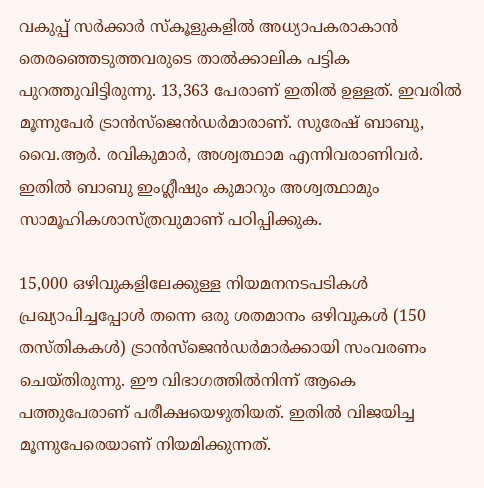വകുപ്പ് സര്‍ക്കാര്‍ സ്കൂളുകളില്‍ അധ്യാപകരാകാന്‍ തെരഞ്ഞെടുത്തവരുടെ താല്‍ക്കാലിക പട്ടിക പുറത്തുവിട്ടിരുന്നു. 13,363 പേരാണ് ഇതില്‍ ഉള്ളത്. ഇവരില്‍ മൂന്നുപേര്‍ ട്രാന്‍സ്ജെന്‍ഡര്‍മാരാണ്. സുരേഷ് ബാബു, വൈ.ആര്‍. രവികുമാര്‍, അശ്വത്ഥാമ എന്നിവരാണിവര്‍. ഇതില്‍ ബാബു ഇംഗ്ലീഷും കുമാറും അശ്വത്ഥാമും സാമൂഹികശാസ്ത്രവുമാണ് പഠിപ്പിക്കുക.

15,000 ഒഴിവുകളിലേക്കുള്ള നിയമനനടപടികള്‍ പ്രഖ്യാപിച്ചപ്പോള്‍ തന്നെ ഒരു ശതമാനം ഒഴിവുകള്‍ (150 തസ്തികകള്‍) ട്രാന്‍സ്ജെന്‍ഡര്‍മാര്‍ക്കായി സംവരണം ചെയ്തിരുന്നു. ഈ വിഭാഗത്തില്‍നിന്ന് ആകെ പത്തുപേരാണ് പരീക്ഷയെഴുതിയത്. ഇതില്‍ വിജയിച്ച മൂന്നുപേരെയാണ് നിയമിക്കുന്നത്.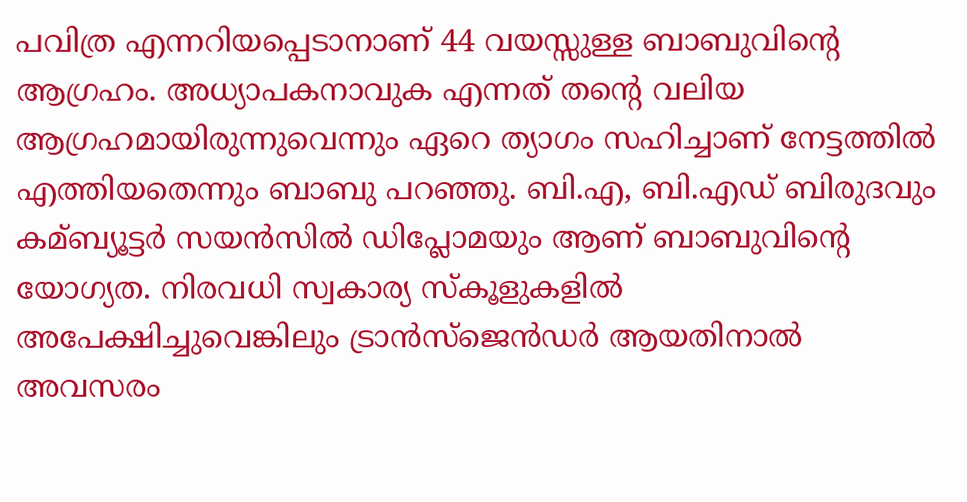പവിത്ര എന്നറിയപ്പെടാനാണ് 44 വയസ്സുള്ള ബാബുവിന്‍റെ ആഗ്രഹം. അധ്യാപകനാവുക എന്നത് തന്‍റെ വലിയ ആഗ്രഹമായിരുന്നുവെന്നും ഏറെ ത്യാഗം സഹിച്ചാണ് നേട്ടത്തില്‍ എത്തിയതെന്നും ബാബു പറഞ്ഞു. ബി.എ, ബി.എഡ് ബിരുദവും കമ്ബ്യൂട്ടര്‍ സയന്‍സില്‍ ഡിപ്ലോമയും ആണ് ബാബുവിന്‍റെ യോഗ്യത. നിരവധി സ്വകാര്യ സ്കൂളുകളില്‍ അപേക്ഷിച്ചുവെങ്കിലും ട്രാന്‍സ്ജെന്‍ഡര്‍ ആയതിനാല്‍ അവസരം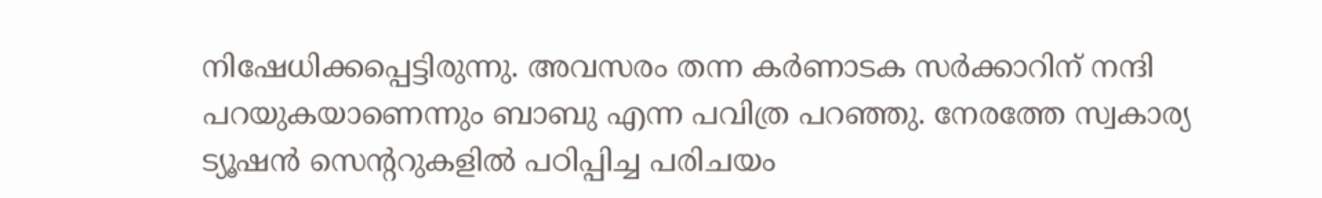നിഷേധിക്കപ്പെട്ടിരുന്നു. അവസരം തന്ന കര്‍ണാടക സര്‍ക്കാറിന് നന്ദി പറയുകയാണെന്നും ബാബു എന്ന പവിത്ര പറഞ്ഞു. നേരത്തേ സ്വകാര്യ ട്യൂഷന്‍ സെന്‍ററുകളില്‍ പഠിപ്പിച്ച പരിചയം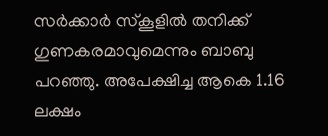സര്‍ക്കാര്‍ സ്കൂളില്‍ തനിക്ക് ഗുണകരമാവുമെന്നും ബാബു പറഞ്ഞു. അപേക്ഷിച്ച ആകെ 1.16 ലക്ഷം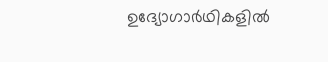ഉദ്യോഗാര്‍ഥികളില്‍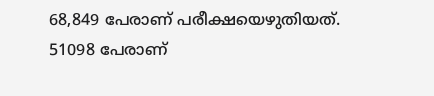68,849 പേരാണ് പരീക്ഷയെഴുതിയത്. 51098 പേരാണ്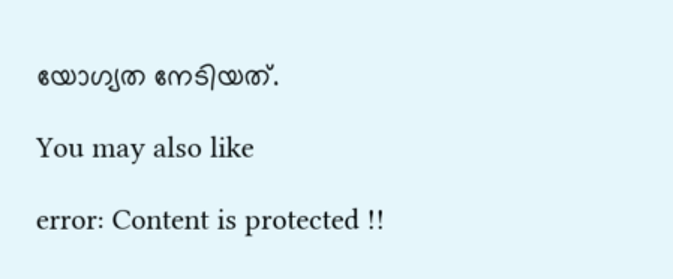യോഗ്യത നേടിയത്.

You may also like

error: Content is protected !!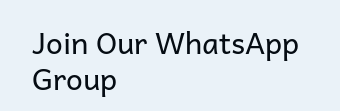Join Our WhatsApp Group